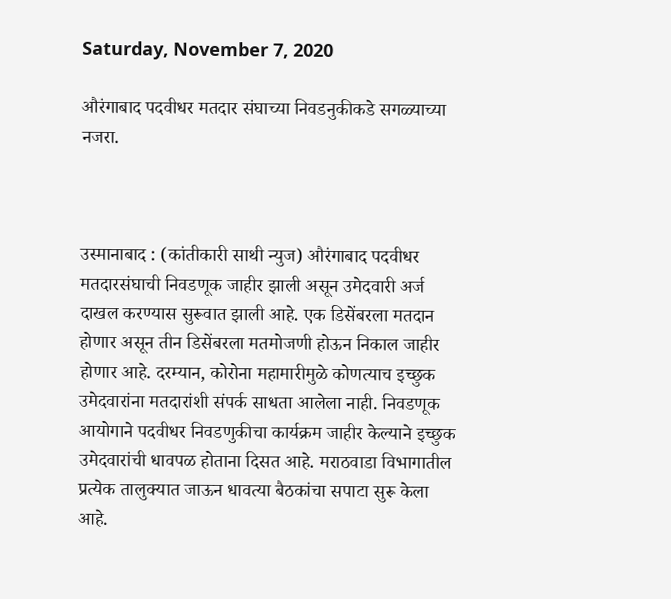Saturday, November 7, 2020

औरंगाबाद पदवीधर मतदार संघाच्या निवडनुकीकडे सगळ्याच्या नजरा.



उस्मानाबाद : (कांतीकारी साथी न्युज) औरंगाबाद पदवीधर मतदारसंघाची निवडणूक जाहीर झाली असून उमेदवारी अर्ज दाखल करण्यास सुरूवात झाली आहे. एक डिसेंबरला मतदान होणार असून तीन डिसेंबरला मतमोजणी होऊन निकाल जाहीर होणार आहे. दरम्यान, कोरोना महामारीमुळे कोणत्याच इच्छुक उमेदवारांना मतदारांशी संपर्क साधता आलेला नाही. निवडणूक आयोगाने पदवीधर निवडणुकीचा कार्यक्रम जाहीर केल्याने इच्छुक उमेदवारांची धावपळ होताना दिसत आहे. मराठवाडा विभागातील प्रत्येक तालुक्यात जाऊन धावत्या बैठकांचा सपाटा सुरू केला आहे.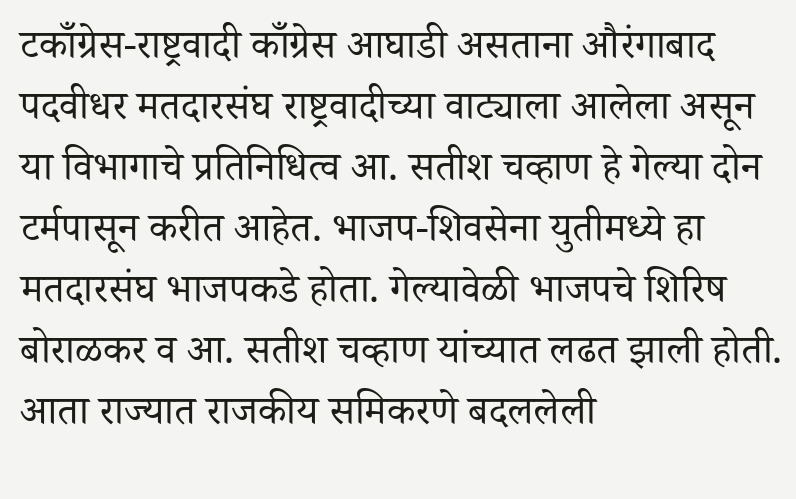टकाँग्रेस-राष्ट्रवादी काँग्रेस आघाडी असताना औरंगाबाद पदवीधर मतदारसंघ राष्ट्रवादीच्या वाट्याला आलेला असून या विभागाचे प्रतिनिधित्व आ. सतीश चव्हाण हे गेल्या दोन टर्मपासून करीत आहेत. भाजप-शिवसेना युतीमध्ये हा मतदारसंघ भाजपकडे होता. गेल्यावेळी भाजपचे शिरिष बोराळकर व आ. सतीश चव्हाण यांच्यात लढत झाली होती. आता राज्यात राजकीय समिकरणे बदललेली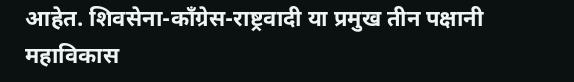आहेत. शिवसेना-काँग्रेस-राष्ट्रवादी या प्रमुख तीन पक्षानी महाविकास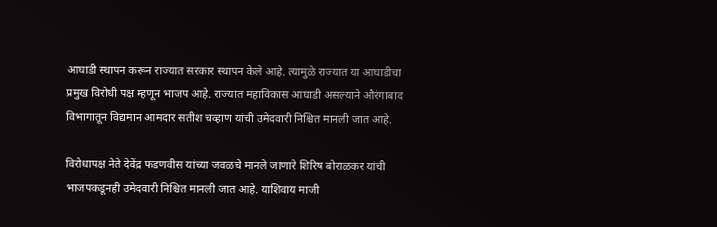आघाडी स्थापन करून राज्यात सरकार स्थापन केले आहे. त्यामुळे राज्यात या आघाडीचा प्रमुख विरोधी पक्ष म्हणून भाजप आहे. राज्यात महाविकास आघाडी असल्याने औरंगाबाद विभागातून विद्यमान आमदार सतीश चव्हाण यांची उमेदवारी निश्चित मानली जात आहे.

विरोधापक्ष नेते देवेंद्र फडणवीस यांच्या जवळचे मानले जाणारे शिरिष बोराळकर यांची भाजपकडूनही उमेदवारी निश्चित मानली जात आहे. याशिवाय माजी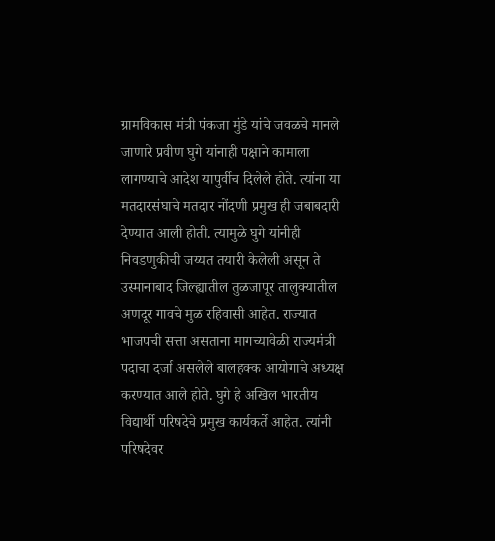ग्रामविकास मंत्री पंकजा मुंडे यांचे जवळचे मानले जाणारे प्रवीण घुगे यांनाही पक्षाने कामाला लागण्याचे आदेश यापुर्वीच दिलेले होते. त्यांना या मतदारसंघाचे मतदार नोंदणी प्रमुख ही जबाबदारी देण्यात आली होती. त्यामुळे घुगे यांनीही निवडणुकीची जय्यत तयारी केलेली असून ते उस्मानाबाद जिल्ह्यातील तुळजापूर तालुक्यातील अणदूर गावचे मुळ रहिवासी आहेत. राज्यात भाजपची सत्ता असताना मागच्यावेळी राज्यमंत्री पदाचा दर्जा असलेले बालहक्क आयोगाचे अध्यक्ष करण्यात आले होते. घुगे हे अखिल भारतीय विद्यार्थी परिषदेचे प्रमुख कार्यकर्ते आहेत. त्यांनी परिषदेवर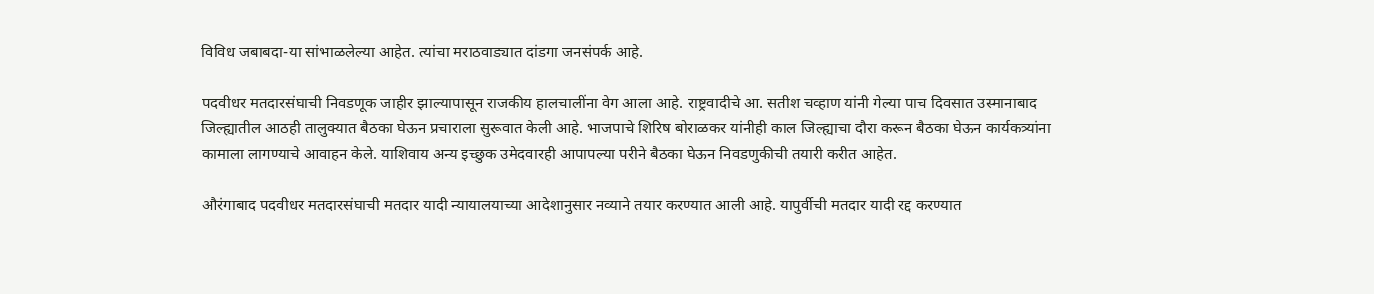विविध जबाबदा-या सांभाळलेल्या आहेत. त्यांचा मराठवाड्यात दांडगा जनसंपर्क आहे.

पदवीधर मतदारसंघाची निवडणूक जाहीर झाल्यापासून राजकीय हालचालींना वेग आला आहे. राष्ट्रवादीचे आ. सतीश चव्हाण यांनी गेल्या पाच दिवसात उस्मानाबाद जिल्ह्यातील आठही तालुक्यात बैठका घेऊन प्रचाराला सुरूवात केली आहे. भाजपाचे शिरिष बोराळकर यांनीही काल जिल्ह्याचा दौरा करून बैठका घेऊन कार्यकत्र्यांना कामाला लागण्याचे आवाहन केले. याशिवाय अन्य इच्छुक उमेदवारही आपापल्या परीने बैठका घेऊन निवडणुकीची तयारी करीत आहेत.

औरंगाबाद पदवीधर मतदारसंघाची मतदार यादी न्यायालयाच्या आदेशानुसार नव्याने तयार करण्यात आली आहे. यापुर्वीची मतदार यादी रद्द करण्यात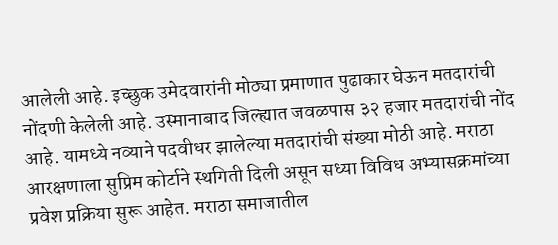आलेली आहे. इच्छुक उमेदवारांनी मोठ्या प्रमाणात पुढाकार घेऊन मतदारांची नोंदणी केलेली आहे. उस्मानाबाद जिल्ह्यात जवळपास ३२ हजार मतदारांची नोंद आहे. यामध्ये नव्याने पदवीधर झालेल्या मतदारांची संख्या मोठी आहे. मराठा आरक्षणाला सुप्रिम कोर्टाने स्थगिती दिली असून सध्या विविध अभ्यासक्रमांच्या प्रवेश प्रक्रिया सुरू आहेत. मराठा समाजातील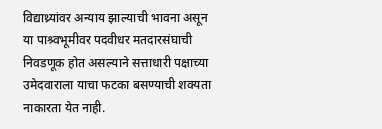विद्याथ्र्यांवर अन्याय झाल्याची भावना असून या पाश्र्वभूमीवर पदवीधर मतदारसंघाची निवडणूक होत असल्याने सत्ताधारी पक्षाच्या उमेदवाराला याचा फटका बसण्याची शक्यता नाकारता येत नाही.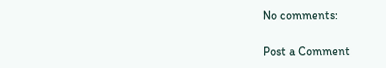No comments:

Post a Comment